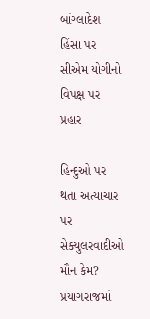બાંગ્લાદેશ હિંસા પર સીએમ યોગીનો વિપક્ષ પર પ્રહાર

હિન્દુઓ પર થતા અત્યાચાર પર સેક્યુલરવાદીઓ મૌન કેમ? પ્રયાગરાજમાં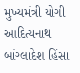મુખ્યમંત્રી યોગી આદિત્યનાથ
બાંગ્લાદેશ હિંસા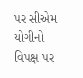પર સીએમ યોગીનો વિપક્ષ પર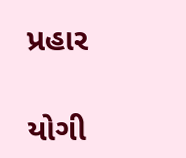પ્રહાર

યોગી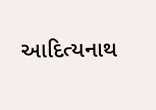આદિત્યનાથ